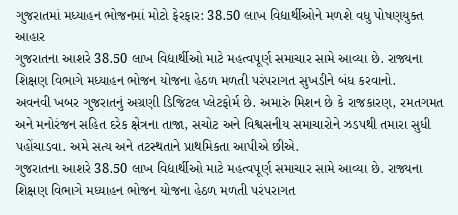ગુજરાતમાં મધ્યાહન ભોજનમાં મોટો ફેરફાર: 38.50 લાખ વિદ્યાર્થીઓને મળશે વધુ પોષણયુક્ત આહાર
ગુજરાતના આશરે 38.50 લાખ વિદ્યાર્થીઓ માટે મહત્વપૂર્ણ સમાચાર સામે આવ્યા છે. રાજ્યના શિક્ષણ વિભાગે મધ્યાહન ભોજન યોજના હેઠળ મળતી પરંપરાગત સુખડીને બંધ કરવાનો.
અવનવી ખબર ગુજરાતનું અગ્રણી ડિજિટલ પ્લેટફોર્મ છે. અમારું મિશન છે કે રાજકારણ, રમતગમત અને મનોરંજન સહિત દરેક ક્ષેત્રના તાજા, સચોટ અને વિશ્વસનીય સમાચારોને ઝડપથી તમારા સુધી પહોંચાડવા. અમે સત્ય અને તટસ્થતાને પ્રાથમિકતા આપીએ છીએ.
ગુજરાતના આશરે 38.50 લાખ વિદ્યાર્થીઓ માટે મહત્વપૂર્ણ સમાચાર સામે આવ્યા છે. રાજ્યના શિક્ષણ વિભાગે મધ્યાહન ભોજન યોજના હેઠળ મળતી પરંપરાગત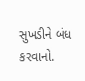સુખડીને બંધ કરવાનો.